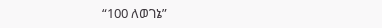“100 ለወገኔ”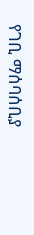የገቢ ማሰባሰቢያ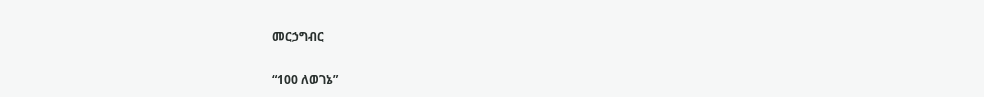መርኃግብር

“100 ለወገኔ”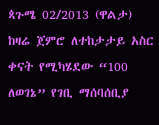ጳጉሜ 02/2013 (ዋልታ) ከዛሬ ጀምሮ ለተከታታይ አስር ቀናት የሚካሄደው “100 ለወገኔ” የገቢ ማሰባሰቢያ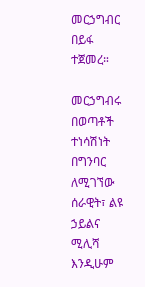መርኃግብር በይፋ ተጀመረ።

መርኃግብሩ በወጣቶች ተነሳሽነት በግንባር ለሚገኘው ሰራዊት፣ ልዩ ኃይልና ሚሊሻ እንዲሁም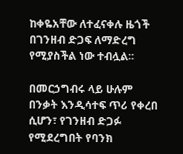ከቀዬአቸው ለተፈናቀሉ ዜጎች በገንዘብ ድጋፍ ለማድረግ የሚያስችል ነው ተብሏል፡፡

በመርኃግብሩ ላይ ሁሉም በንቃት እንዲሳተፍ ጥሪ የቀረበ ሲሆን፣ የገንዘብ ድጋፉ የሚደረግበት የባንክ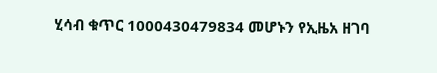ሂሳብ ቁጥር 1000430479834 መሆኑን የኢዜአ ዘገባ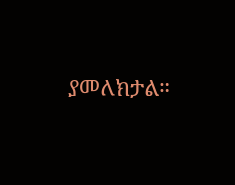ያመለክታል።